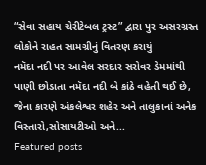“સેવા સહાય ચેરીટેબલ ટ્રસ્ટ” દ્વારા પુર અસરગ્રસ્ત લોકોને રાહત સામગ્રીનું વિતરણ કરાયું
નમૅદા નદી પર આવેલ સરદાર સરોવર ડેમમાંથી પાણી છોડાતા નમૅદા નદી બે કાંઠે વહેતી થઈ છે, જેના કારણે અંકલેશ્વર શહેર અને તાલુકાનાં અનેક વિસ્તારો,સોસાયટીઓ અને...
Featured posts